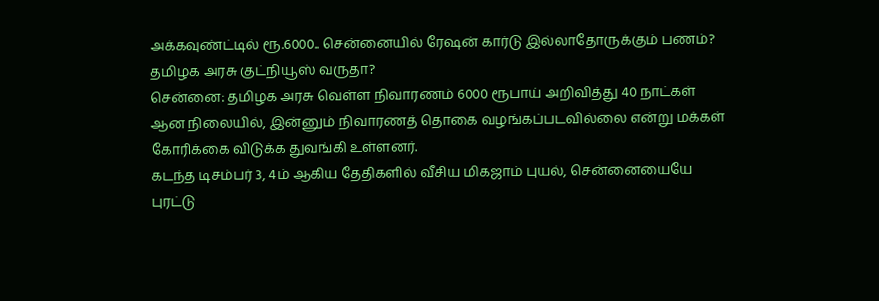அக்கவுண்ட்டில் ரூ.6000.. சென்னையில் ரேஷன் கார்டு இல்லாதோருக்கும் பணம்? தமிழக அரசு குட்நியூஸ் வருதா?
சென்னை: தமிழக அரசு வெள்ள நிவாரணம் 6000 ரூபாய் அறிவித்து 40 நாட்கள் ஆன நிலையில், இன்னும் நிவாரணத் தொகை வழங்கப்படவில்லை என்று மக்கள் கோரிக்கை விடுக்க துவங்கி உள்ளனர்.
கடந்த டிசம்பர் 3, 4ம் ஆகிய தேதிகளில் வீசிய மிகஜாம் புயல், சென்னையையே புரட்டு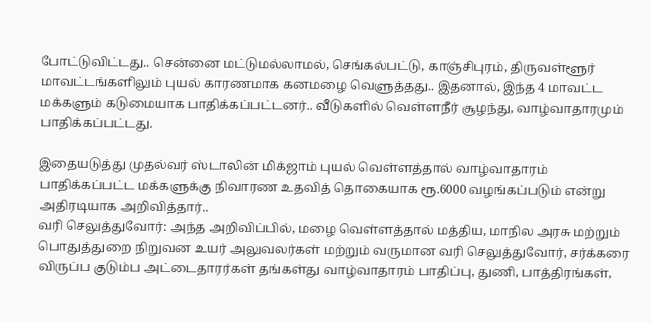போட்டுவிட்டது.. சென்னை மட்டுமல்லாமல், செங்கல்பட்டு, காஞ்சிபுரம், திருவள்ளூர் மாவட்டங்களிலும் புயல் காரணமாக கனமழை வெளுத்தது.. இதனால், இந்த 4 மாவட்ட மக்களும் கடுமையாக பாதிக்கப்பட்டனர்.. வீடுகளில் வெள்ளநீர் சூழந்து, வாழ்வாதாரமும் பாதிக்கப்பட்டது.

இதையடுத்து முதல்வர் ஸ்டாலின் மிக்ஜாம் புயல் வெள்ளத்தால் வாழ்வாதாரம் பாதிக்கப்பட்ட மக்களுக்கு நிவாரண உதவித் தொகையாக ரூ.6000 வழங்கப்படும் என்று அதிரடியாக அறிவித்தார்..
வரி செலுத்துவோர்: அந்த அறிவிப்பில், மழை வெள்ளத்தால் மத்திய, மாநில அரசு மற்றும் பொதுத்துறை நிறுவன உயர் அலுவலர்கள் மற்றும் வருமான வரி செலுத்துவோர், சர்க்கரை விருப்ப குடும்ப அட்டைதாரர்கள் தங்கள்து வாழ்வாதாரம் பாதிப்பு, துணி, பாத்திரங்கள்,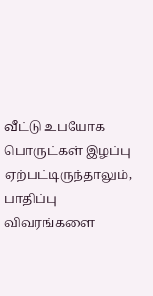வீட்டு உபயோக பொருட்கள் இழப்பு ஏற்பட்டிருந்தாலும், பாதிப்பு விவரங்களை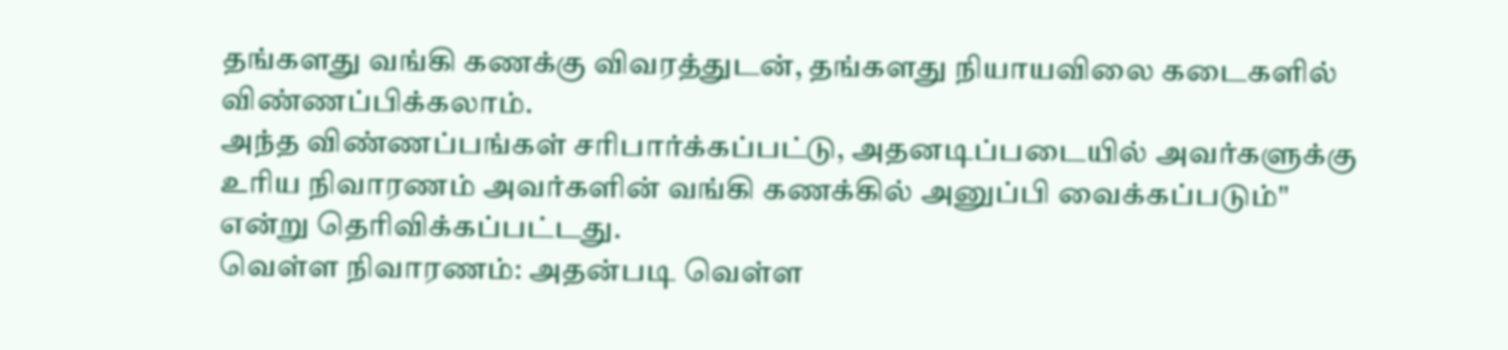தங்களது வங்கி கணக்கு விவரத்துடன், தங்களது நியாயவிலை கடைகளில் விண்ணப்பிக்கலாம்.
அந்த விண்ணப்பங்கள் சரிபார்க்கப்பட்டு, அதனடிப்படையில் அவர்களுக்கு உரிய நிவாரணம் அவர்களின் வங்கி கணக்கில் அனுப்பி வைக்கப்படும்" என்று தெரிவிக்கப்பட்டது.
வெள்ள நிவாரணம்: அதன்படி வெள்ள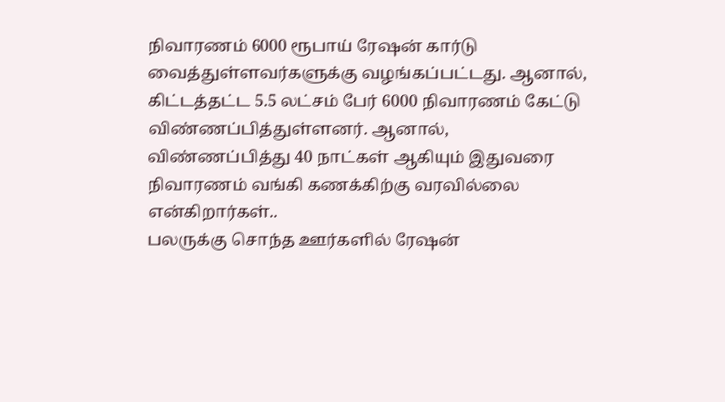நிவாரணம் 6000 ரூபாய் ரேஷன் கார்டு வைத்துள்ளவர்களுக்கு வழங்கப்பட்டது. ஆனால், கிட்டத்தட்ட 5.5 லட்சம் பேர் 6000 நிவாரணம் கேட்டு விண்ணப்பித்துள்ளனர். ஆனால், விண்ணப்பித்து 40 நாட்கள் ஆகியும் இதுவரை நிவாரணம் வங்கி கணக்கிற்கு வரவில்லை என்கிறார்கள்..
பலருக்கு சொந்த ஊர்களில் ரேஷன்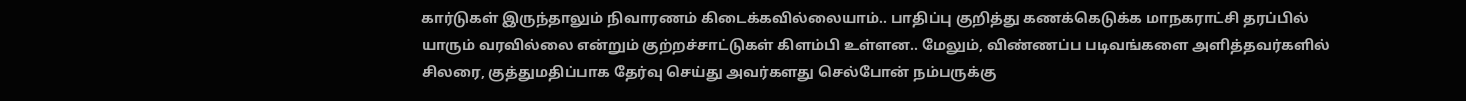கார்டுகள் இருந்தாலும் நிவாரணம் கிடைக்கவில்லையாம்.. பாதிப்பு குறித்து கணக்கெடுக்க மாநகராட்சி தரப்பில் யாரும் வரவில்லை என்றும் குற்றச்சாட்டுகள் கிளம்பி உள்ளன.. மேலும், விண்ணப்ப படிவங்களை அளித்தவர்களில் சிலரை, குத்துமதிப்பாக தேர்வு செய்து அவர்களது செல்போன் நம்பருக்கு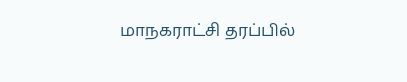மாநகராட்சி தரப்பில்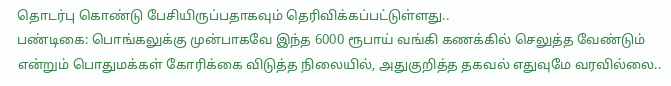தொடர்பு கொண்டு பேசியிருப்பதாகவும் தெரிவிக்கப்பட்டுள்ளது..
பண்டிகை: பொங்கலுக்கு முன்பாகவே இந்த 6000 ரூபாய் வங்கி கணக்கில் செலுத்த வேண்டும் என்றும் பொதுமக்கள் கோரிக்கை விடுத்த நிலையில், அதுகுறித்த தகவல் எதுவுமே வரவில்லை..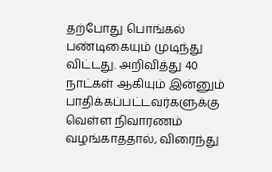தற்போது பொங்கல் பண்டிகையும் முடிந்து விட்டது. அறிவித்து 40 நாட்கள் ஆகியும் இன்னும் பாதிக்கப்பட்டவர்களுக்கு வெள்ள நிவாரணம் வழங்காததால், விரைந்து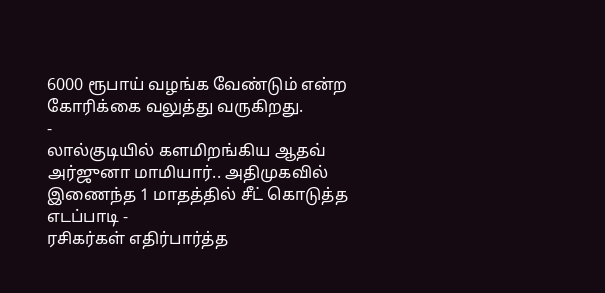6000 ரூபாய் வழங்க வேண்டும் என்ற கோரிக்கை வலுத்து வருகிறது.
-
லால்குடியில் களமிறங்கிய ஆதவ் அர்ஜுனா மாமியார்.. அதிமுகவில் இணைந்த 1 மாதத்தில் சீட் கொடுத்த எடப்பாடி -
ரசிகர்கள் எதிர்பார்த்த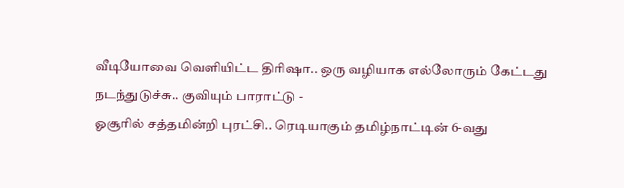வீடியோவை வெளியிட்ட திரிஷா.. ஒரு வழியாக எல்லோரும் கேட்டது நடந்துடுச்சு.. குவியும் பாராட்டு -
ஓசூரில் சத்தமின்றி புரட்சி.. ரெடியாகும் தமிழ்நாட்டின் 6-வது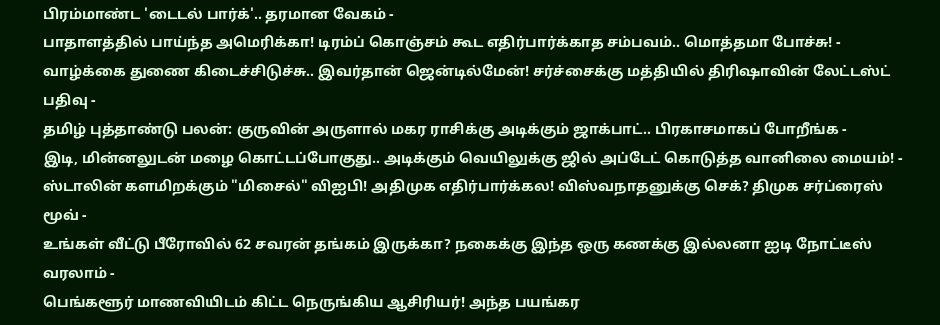பிரம்மாண்ட 'டைடல் பார்க்'.. தரமான வேகம் -
பாதாளத்தில் பாய்ந்த அமெரிக்கா! டிரம்ப் கொஞ்சம் கூட எதிர்பார்க்காத சம்பவம்.. மொத்தமா போச்சு! -
வாழ்க்கை துணை கிடைச்சிடுச்சு.. இவர்தான் ஜென்டில்மேன்! சர்ச்சைக்கு மத்தியில் திரிஷாவின் லேட்டஸ்ட் பதிவு -
தமிழ் புத்தாண்டு பலன்: குருவின் அருளால் மகர ராசிக்கு அடிக்கும் ஜாக்பாட்.. பிரகாசமாகப் போறீங்க -
இடி, மின்னலுடன் மழை கொட்டப்போகுது.. அடிக்கும் வெயிலுக்கு ஜில் அப்டேட் கொடுத்த வானிலை மையம்! -
ஸ்டாலின் களமிறக்கும் "மிசைல்" விஐபி! அதிமுக எதிர்பார்க்கல! விஸ்வநாதனுக்கு செக்? திமுக சர்ப்ரைஸ் மூவ் -
உங்கள் வீட்டு பீரோவில் 62 சவரன் தங்கம் இருக்கா? நகைக்கு இந்த ஒரு கணக்கு இல்லனா ஐடி நோட்டீஸ் வரலாம் -
பெங்களூர் மாணவியிடம் கிட்ட நெருங்கிய ஆசிரியர்! அந்த பயங்கர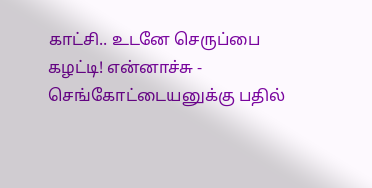காட்சி.. உடனே செருப்பை கழட்டி! என்னாச்சு -
செங்கோட்டையனுக்கு பதில்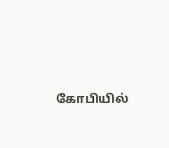கோபியில்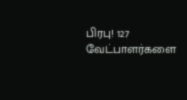பிரபு! 127 வேட்பாளர்களை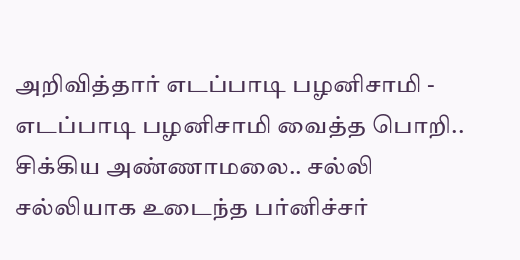அறிவித்தார் எடப்பாடி பழனிசாமி -
எடப்பாடி பழனிசாமி வைத்த பொறி.. சிக்கிய அண்ணாமலை.. சல்லி சல்லியாக உடைந்த பர்னிச்சர்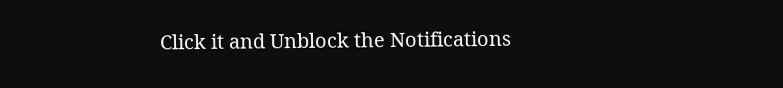Click it and Unblock the Notifications